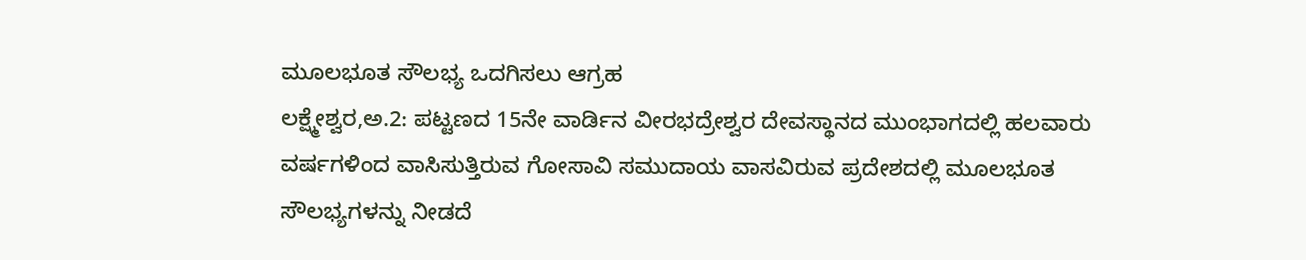ಮೂಲಭೂತ ಸೌಲಭ್ಯ ಒದಗಿಸಲು ಆಗ್ರಹ
ಲಕ್ಷ್ಮೇಶ್ವರ,ಅ.2: ಪಟ್ಟಣದ 15ನೇ ವಾರ್ಡಿನ ವೀರಭದ್ರೇಶ್ವರ ದೇವಸ್ಥಾನದ ಮುಂಭಾಗದಲ್ಲಿ ಹಲವಾರು ವರ್ಷಗಳಿಂದ ವಾಸಿಸುತ್ತಿರುವ ಗೋಸಾವಿ ಸಮುದಾಯ ವಾಸವಿರುವ ಪ್ರದೇಶದಲ್ಲಿ ಮೂಲಭೂತ ಸೌಲಭ್ಯಗಳನ್ನು ನೀಡದೆ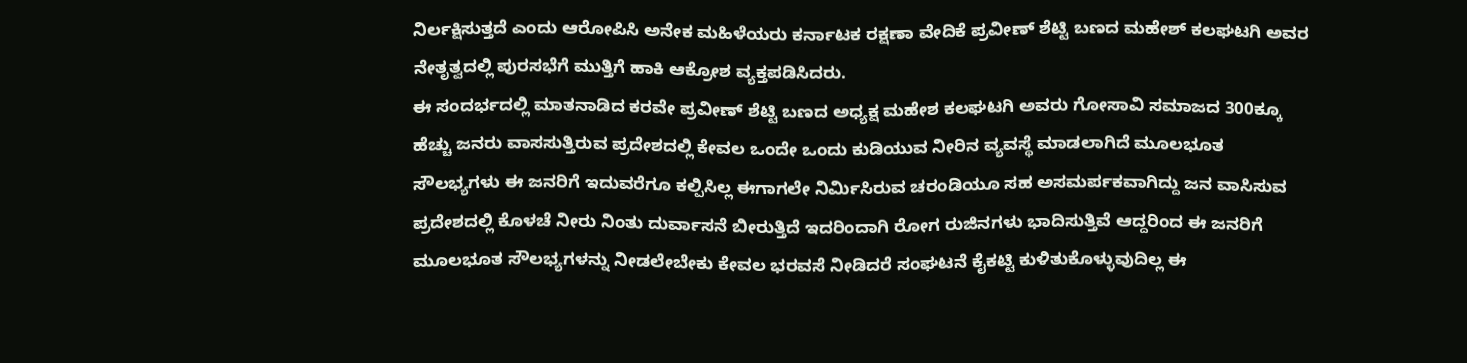ನಿರ್ಲಕ್ಷಿಸುತ್ತದೆ ಎಂದು ಆರೋಪಿಸಿ ಅನೇಕ ಮಹಿಳೆಯರು ಕರ್ನಾಟಕ ರಕ್ಷಣಾ ವೇದಿಕೆ ಪ್ರವೀಣ್ ಶೆಟ್ಟಿ ಬಣದ ಮಹೇಶ್ ಕಲಘಟಗಿ ಅವರ ನೇತೃತ್ವದಲ್ಲಿ ಪುರಸಭೆಗೆ ಮುತ್ತಿಗೆ ಹಾಕಿ ಆಕ್ರೋಶ ವ್ಯಕ್ತಪಡಿಸಿದರು.
ಈ ಸಂದರ್ಭದಲ್ಲಿ ಮಾತನಾಡಿದ ಕರವೇ ಪ್ರವೀಣ್ ಶೆಟ್ಟಿ ಬಣದ ಅಧ್ಯಕ್ಷ ಮಹೇಶ ಕಲಘಟಗಿ ಅವರು ಗೋಸಾವಿ ಸಮಾಜದ 300ಕ್ಕೂ ಹೆಚ್ಚು ಜನರು ವಾಸಸುತ್ತಿರುವ ಪ್ರದೇಶದಲ್ಲಿ ಕೇವಲ ಒಂದೇ ಒಂದು ಕುಡಿಯುವ ನೀರಿನ ವ್ಯವಸ್ಥೆ ಮಾಡಲಾಗಿದೆ ಮೂಲಭೂತ ಸೌಲಭ್ಯಗಳು ಈ ಜನರಿಗೆ ಇದುವರೆಗೂ ಕಲ್ಪಿಸಿಲ್ಲ ಈಗಾಗಲೇ ನಿರ್ಮಿಸಿರುವ ಚರಂಡಿಯೂ ಸಹ ಅಸಮರ್ಪಕವಾಗಿದ್ದು ಜನ ವಾಸಿಸುವ ಪ್ರದೇಶದಲ್ಲಿ ಕೊಳಚೆ ನೀರು ನಿಂತು ದುರ್ವಾಸನೆ ಬೀರುತ್ತಿದೆ ಇದರಿಂದಾಗಿ ರೋಗ ರುಜಿನಗಳು ಭಾದಿಸುತ್ತಿವೆ ಆದ್ದರಿಂದ ಈ ಜನರಿಗೆ ಮೂಲಭೂತ ಸೌಲಭ್ಯಗಳನ್ನು ನೀಡಲೇಬೇಕು ಕೇವಲ ಭರವಸೆ ನೀಡಿದರೆ ಸಂಘಟನೆ ಕೈಕಟ್ಟಿ ಕುಳಿತುಕೊಳ್ಳುವುದಿಲ್ಲ ಈ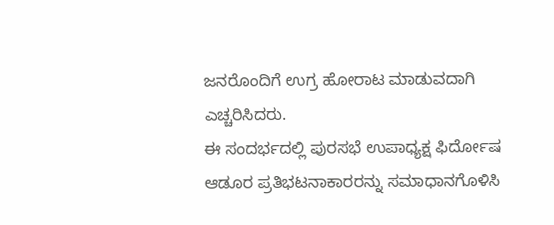ಜನರೊಂದಿಗೆ ಉಗ್ರ ಹೋರಾಟ ಮಾಡುವದಾಗಿ ಎಚ್ಚರಿಸಿದರು.
ಈ ಸಂದರ್ಭದಲ್ಲಿ ಪುರಸಭೆ ಉಪಾಧ್ಯಕ್ಷ ಫಿರ್ದೋಷ ಆಡೂರ ಪ್ರತಿಭಟನಾಕಾರರನ್ನು ಸಮಾಧಾನಗೊಳಿಸಿ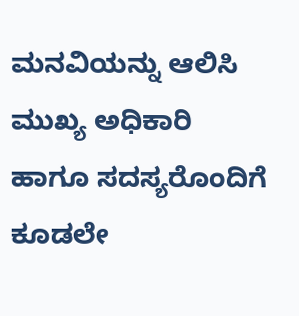ಮನವಿಯನ್ನು ಆಲಿಸಿ ಮುಖ್ಯ ಅಧಿಕಾರಿ ಹಾಗೂ ಸದಸ್ಯರೊಂದಿಗೆ ಕೂಡಲೇ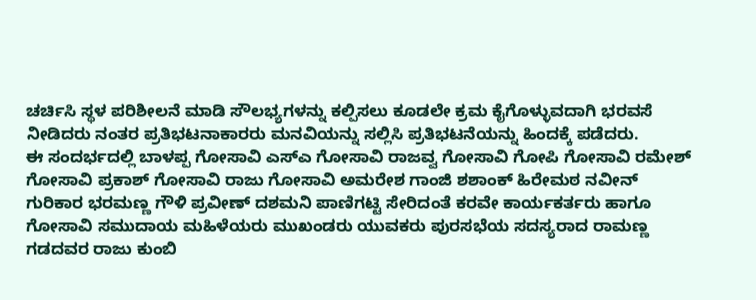ಚರ್ಚಿಸಿ ಸ್ಥಳ ಪರಿಶೀಲನೆ ಮಾಡಿ ಸೌಲಭ್ಯಗಳನ್ನು ಕಲ್ಪಿಸಲು ಕೂಡಲೇ ಕ್ರಮ ಕೈಗೊಳ್ಳುವದಾಗಿ ಭರವಸೆ ನೀಡಿದರು ನಂತರ ಪ್ರತಿಭಟನಾಕಾರರು ಮನವಿಯನ್ನು ಸಲ್ಲಿಸಿ ಪ್ರತಿಭಟನೆಯನ್ನು ಹಿಂದಕ್ಕೆ ಪಡೆದರು.
ಈ ಸಂದರ್ಭದಲ್ಲಿ ಬಾಳಪ್ಪ ಗೋಸಾವಿ ಎಸ್‍ಎ ಗೋಸಾವಿ ರಾಜವ್ವ ಗೋಸಾವಿ ಗೋಪಿ ಗೋಸಾವಿ ರಮೇಶ್ ಗೋಸಾವಿ ಪ್ರಕಾಶ್ ಗೋಸಾವಿ ರಾಜು ಗೋಸಾವಿ ಅಮರೇಶ ಗಾಂಜಿ ಶಶಾಂಕ್ ಹಿರೇಮಠ ನವೀನ್ ಗುರಿಕಾರ ಭರಮಣ್ಣ ಗೌಳಿ ಪ್ರವೀಣ್ ದಶಮನಿ ಪಾಣಿಗಟ್ಟಿ ಸೇರಿದಂತೆ ಕರವೇ ಕಾರ್ಯಕರ್ತರು ಹಾಗೂ ಗೋಸಾವಿ ಸಮುದಾಯ ಮಹಿಳೆಯರು ಮುಖಂಡರು ಯುವಕರು ಪುರಸಭೆಯ ಸದಸ್ಯರಾದ ರಾಮಣ್ಣ ಗಡದವರ ರಾಜು ಕುಂಬಿ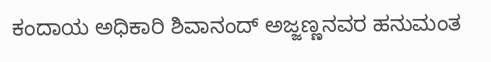ಕಂದಾಯ ಅಧಿಕಾರಿ ಶಿವಾನಂದ್ ಅಜ್ಜಣ್ಣನವರ ಹನುಮಂತ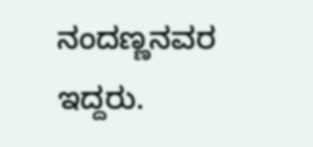ನಂದಣ್ಣನವರ ಇದ್ದರು.